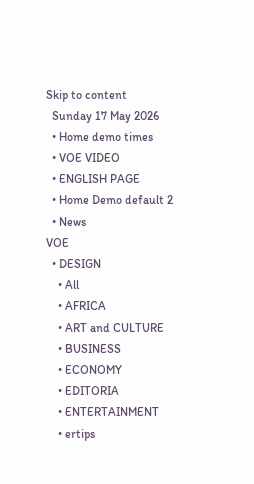Skip to content
  Sunday 17 May 2026
  • Home demo times
  • VOE VIDEO
  • ENGLISH PAGE
  • Home Demo default 2
  • News
VOE
  • DESIGN
    • All
    • AFRICA
    • ART and CULTURE
    • BUSINESS
    • ECONOMY
    • EDITORIA
    • ENTERTAINMENT
    • ertips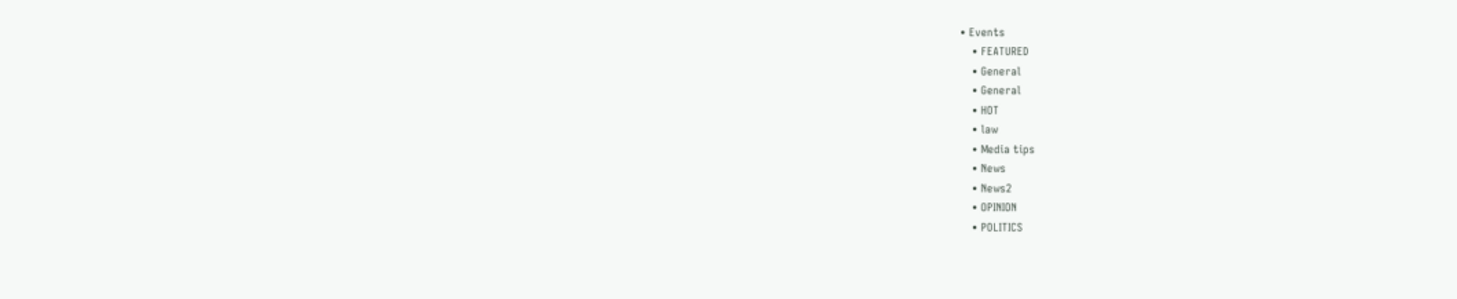• Events
    • FEATURED
    • General
    • General
    • HOT
    • law
    • Media tips
    • News
    • News2
    • OPINION
    • POLITICS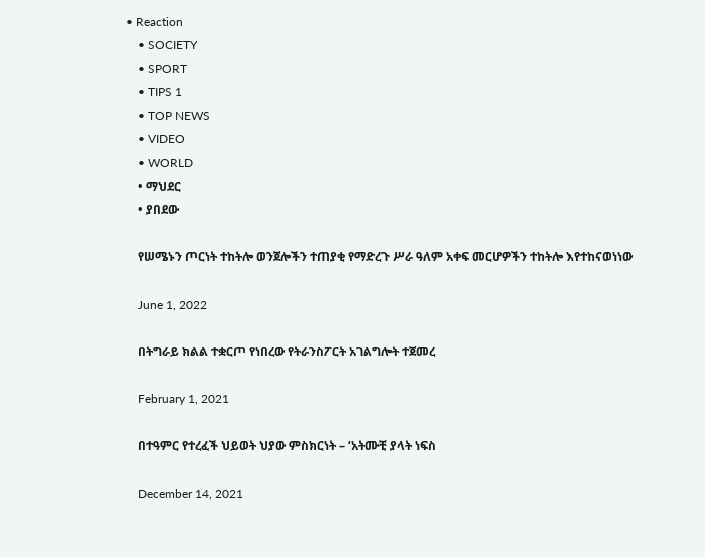• Reaction
    • SOCIETY
    • SPORT
    • TIPS 1
    • TOP NEWS
    • VIDEO
    • WORLD
    • ማህደር
    • ያበደው

    የሠሜኑን ጦርነት ተከትሎ ወንጀሎችን ተጠያቂ የማድረጉ ሥራ ዓለም አቀፍ መርሆዎችን ተከትሎ እየተከናወነነው

    June 1, 2022

    በትግራይ ክልል ተቋርጦ የነበረው የትራንስፖርት አገልግሎት ተጀመረ

    February 1, 2021

    በተዓምር የተረፈች ህይወት ህያው ምስክርነት – ‘አትሙቺ ያላት ነፍስ

    December 14, 2021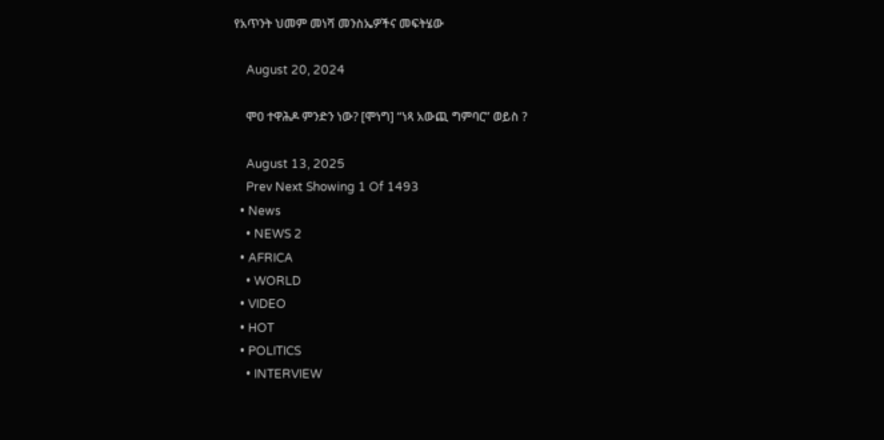የአጥንት ህመም መነሻ መንስኤዎችና መፍትሄው

    August 20, 2024

    ሞዐ ተዋሕዶ ምንድን ነው? [ሞነግ] “ነጻ አውጪ ግምባር” ወይስ ?

    August 13, 2025
    Prev Next Showing 1 Of 1493
  • News
    • NEWS 2
  • AFRICA
    • WORLD
  • VIDEO
  • HOT
  • POLITICS
    • INTERVIEW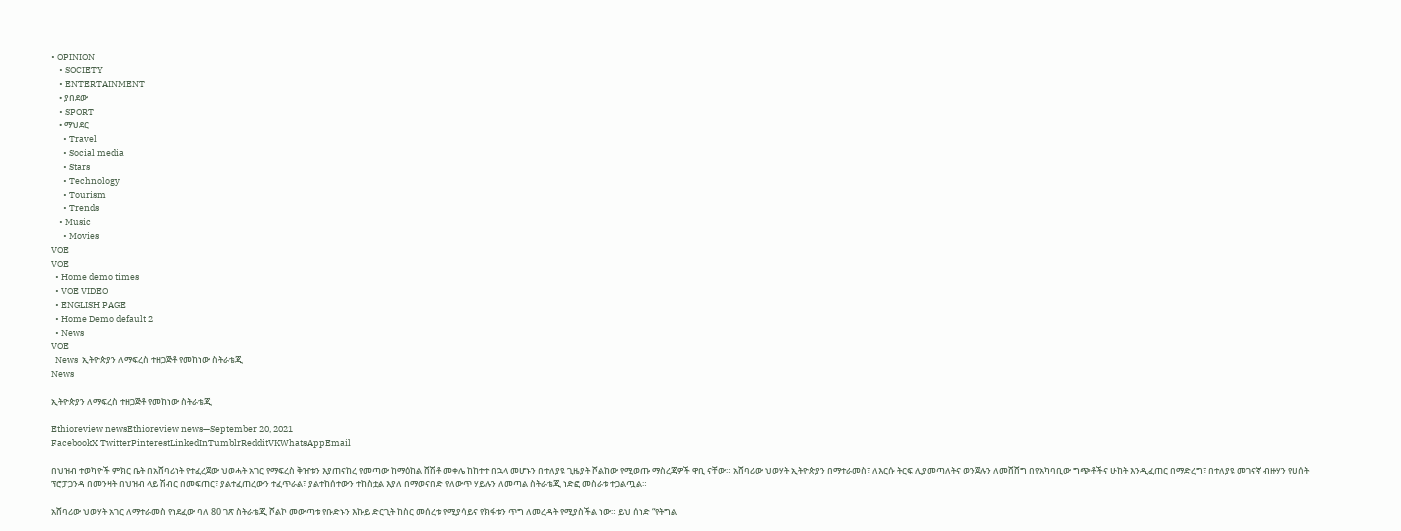• OPINION
    • SOCIETY
    • ENTERTAINMENT
    • ያበደው
    • SPORT
    • ማህደር
      • Travel
      • Social media
      • Stars
      • Technology
      • Tourism
      • Trends
    • Music
      • Movies
VOE
VOE
  • Home demo times
  • VOE VIDEO
  • ENGLISH PAGE
  • Home Demo default 2
  • News
VOE
  News  ኢትዮጵያን ለማፍረስ ተዘጋጅቶ የመከነው ስትራቴጂ
News

ኢትዮጵያን ለማፍረስ ተዘጋጅቶ የመከነው ስትራቴጂ

Ethioreview newsEthioreview news—September 20, 2021
FacebookX TwitterPinterestLinkedInTumblrRedditVKWhatsAppEmail

በህዝብ ተወካዮች ምክር ቤት በአሸባሪነት የተፈረጀው ህወሓት አገር የማፍረስ ቅዠቱን እያጠናከረ የመጣው ከማዕከል ሸሽቶ መቀሌ ከከተተ በኋላ መሆኑን በተለያዩ ጊዜያት ሾልከው የሚወጡ ማስረጃዎች ዋቢ ናቸው። አሸባሪው ህወሃት ኢትዮጵያን በማተራመስ፣ ለእርሱ ትርፍ ሊያመጣለትና ወንጀሉን ለመሸሸግ በየአካባቢው ግጭቶችና ሁከት እንዲፈጠር በማድረግ፣ በተለያዩ መገናኛ ብዙሃን የሀሰት ፕሮፓጋንዳ በመንዛት በህዝብ ላይ ሽብር በመፍጠር፣ ያልተፈጠረውን ተፈጥራል፣ ያልተከሰተውን ተከስቷል እያለ በማወናበድ የለውጥ ሃይሉን ለመጣል ስትራቴጂ ነድፎ መስራቱ ተጋልጧል።

አሸባሪው ህወሃት አገር ለማተራመስ የነደፈው ባለ 80 ገጽ ስትራቴጂ ሾልኮ መውጣቱ የቡድኑን እኩይ ድርጊት ከስር መሰረቱ የሚያሳይና የክፋቱን ጥግ ለመረዳት የሚያስችል ነው። ይህ ሰነድ “የትግል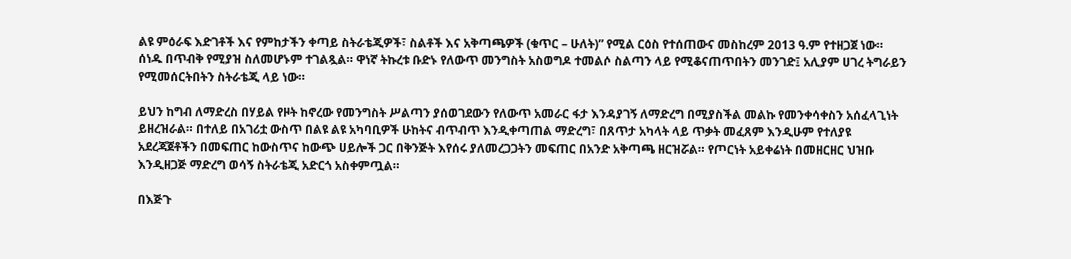ልዩ ምዕራፍ እድገቶች እና የምከታችን ቀጣይ ስትራቴጂዎች፣ ስልቶች እና አቅጣጫዎች (ቁጥር – ሁለት)” የሚል ርዕስ የተሰጠውና መስከረም 2013 ዓ.ም የተዘጋጀ ነው። ሰነዱ በጥብቅ የሚያዝ ስለመሆኑም ተገልጿል። ዋነኛ ትኩረቱ ቡድኑ የለውጥ መንግስት አስወግዶ ተመልሶ ስልጣን ላይ የሚቆናጠጥበትን መንገድ፤ አሊያም ሀገረ ትግራይን የሚመሰርትበትን ስትራቴጂ ላይ ነው።

ይህን ከግብ ለማድረስ በሃይል የዞት ከኖረው የመንግስት ሥልጣን ያሰወገደውን የለውጥ አመራር ፋታ እንዳያገኝ ለማድረግ በሚያስችል መልኩ የመንቀሳቀስን አሰፈላጊነት ይዘረዝራል። በተለይ በአገሪቷ ውስጥ በልዩ ልዩ አካባቢዎች ሁከትና ብጥብጥ እንዲቀጣጠል ማድረግ፣ በጸጥታ አካላት ላይ ጥቃት መፈጸም እንዲሁም የተለያዩ አደረጃጀቶችን በመፍጠር ከውስጥና ከውጭ ሀይሎች ጋር በቅንጅት እየሰሩ ያለመረጋጋትን መፍጠር በአንድ አቅጣጫ ዘርዝሯል። የጦርነት አይቀሬነት በመዘርዘር ህዝቡ እንዲዘጋጅ ማድረግ ወሳኝ ስትራቴጂ አድርጎ አስቀምጧል።

በእጅጉ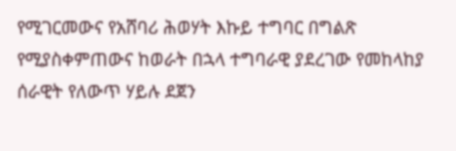የሚገርመውና የአሸባሪ ሕወሃት እኩይ ተግባር በግልጽ የሚያስቀምጠውና ከወራት በኋላ ተግባራዊ ያደረገው የመከላከያ ሰራዊት የለውጥ ሃይሉ ደጀን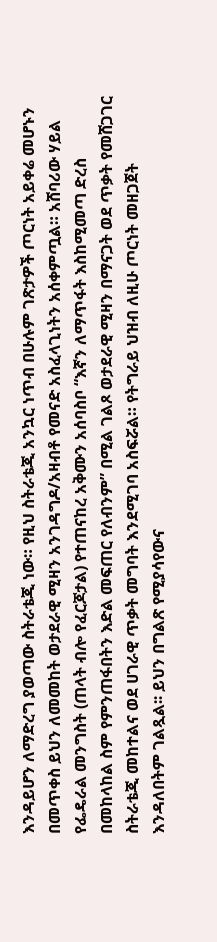እንዳይሆን ለማድረግ ያወጣው ስትራቴጂ ነው። የዚህ ስትራቴጂ አንኳር ነጥብ በሁሉም ገጽታዎች ጦርነት አይቀሬ መሆኑን በመጥቀስ ይህን ለመመከት ወታደራዊ ሚዛን አንገዳግዶ/አዛብቶ የመናድ አስፈላጊነትን አሰቀምጧል። አሸባሪው ሃይል የፌዴራል መንግስት (ጠላት ብሎ የፈርጆታል) የተጠናከረ አቅሙን አሰባስቦ “እኛን ለማጥፋት እስከሚመጣ ድረስ በመከላከል ስም የምንጠፋበትን እድል መፍጠር የለብንም” በሚል ገልጾ ወታደራዊ ሚዛን በማናጋት ወደ ጥቃት የመሸጋገር ስትራቴጂ መከተልና ወደ ሀገራዊ ጥቃት መግባት እንደሚገባ አስፍሯል። የትግራይ ህዝብ ለዚሁ ጦርነት መዘጋጀት እንዳለበትም ገልጿል፡፡ ይህን በግልጽ የሚያሳየውና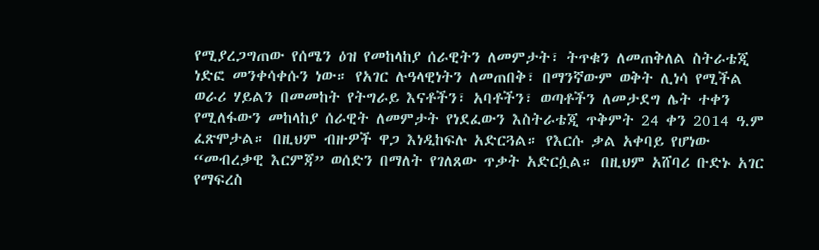የሚያረጋግጠው የሰሜን ዕዝ የመከላከያ ሰራዊትን ለመምታት፣ ትጥቁን ለመጠቅለል ስትራቴጂ ነድፎ መንቀሳቀሱን ነው። የአገር ሉዓላዊነትን ለመጠበቅ፣ በማንኛውም ወቅት ሊነሳ የሚችል ወራሪ ሃይልን በመመከት የትግራይ እናቶችን፣ አባቶችን፣ ወጣቶችን ለመታደግ ሌት ተቀን የሚለፋውን መከላከያ ሰራዊት ለመምታት የነደፈውን እስትራቴጂ ጥቅምት 24 ቀን 2014 ዓ.ም ፈጽሞታል። በዚህም ብዙዎች ዋጋ እነዲከፍሉ አድርጓል። የእርሱ ቃል አቀባይ የሆነው “መብረቃዊ እርምጃ” ወሰድን በማለት የገለጸው ጥቃት አድርሷል። በዚህም አሸባሪ ቡድኑ አገር የማፍረስ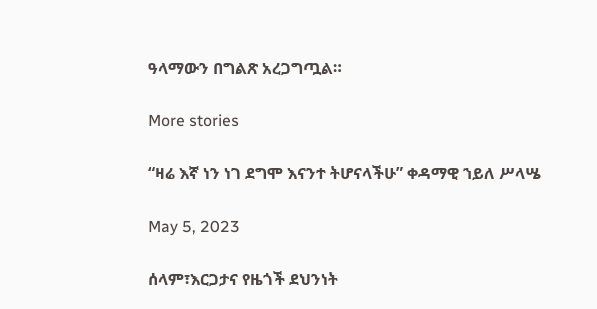ዓላማውን በግልጽ አረጋግጧል።

More stories

“ዛሬ እኛ ነን ነገ ደግሞ እናንተ ትሆናላችሁ” ቀዳማዊ ኀይለ ሥላሤ

May 5, 2023

ሰላም፣እርጋታና የዜጎች ደህንነት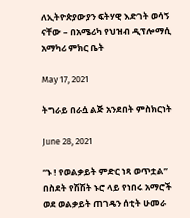ለኢትዮጵያውያን ፍትሃዊ እድገት ወሳኝ ናቸው – በአሜሪካ የህዝብ ዲፕሎማሲ አማካሪ ምክር ቤት

May 17, 2021

ትግራይ በራሷ ልጅ አንደበት ምስክርነት

June 28, 2021

“ኑ ! የወልቃይት ምድር ነጻ ወጥቷል” በስደት የሽሽት ኑሮ ላይ የነበሩ አማሮች ወደ ወልቃይት ጠገዴን ሰቲት ሁመራ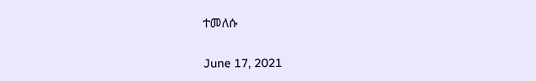ተመለሱ

June 17, 2021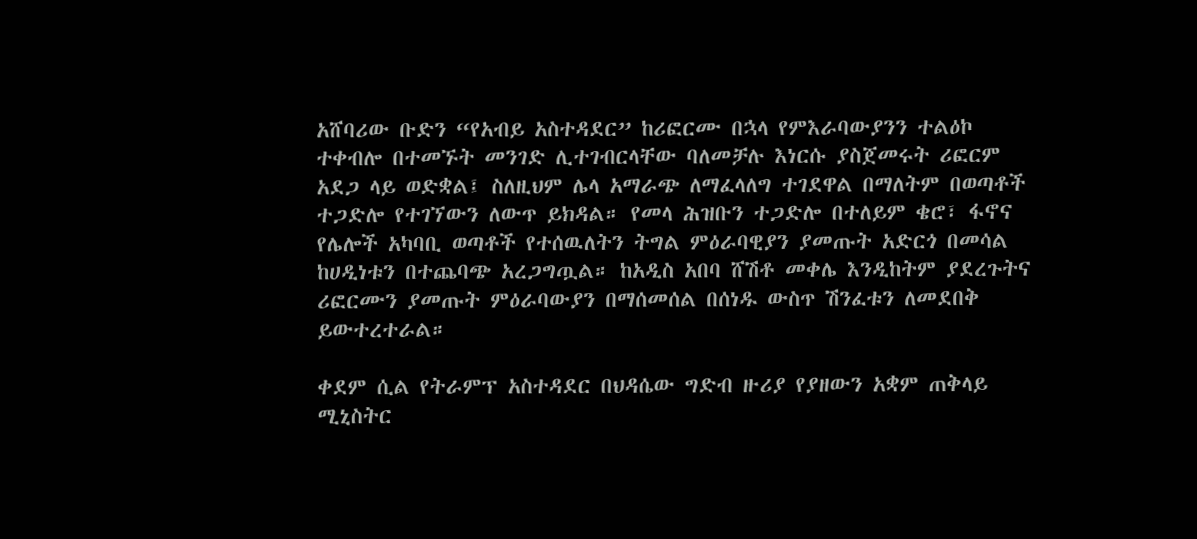አሸባሪው ቡድን “የአብይ አስተዳደር” ከሪፎርሙ በኋላ የምእራባውያንን ተልዕኮ ተቀብሎ በተመኙት መንገድ ሊተገብርላቸው ባለመቻሉ እነርሱ ያስጀመሩት ሪፎርም አደጋ ላይ ወድቋል፤ ስለዚህም ሌላ አማራጭ ለማፈላለግ ተገደዋል በማለትም በወጣቶች ተጋድሎ የተገኘውን ለውጥ ይክዳል። የመላ ሕዝቡን ተጋድሎ በተለይም ቄሮ፣ ፋኖና የሌሎች አካባቢ ወጣቶች የተሰዉለትን ትግል ምዕራባዊያን ያመጡት አድርጎ በመሳል ከሀዲነቱን በተጨባጭ አረጋግጧል። ከአዲስ አበባ ሸሽቶ መቀሌ እንዲከትም ያደረጉትና ሪፎርሙን ያመጡት ምዕራባውያን በማሰመሰል በሰነዱ ውስጥ ሽንፈቱን ለመደበቅ ይውተረተራል።

ቀደም ሲል የትራምፕ አስተዳደር በህዳሴው ግድብ ዙሪያ የያዘውን አቋም ጠቅላይ ሚኒስትር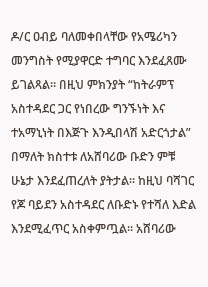ዶ/ር ዐብይ ባለመቀበላቸው የአሜሪካን መንግስት የሚያዋርድ ተግባር እንደፈጸሙ ይገልጻል። በዚህ ምክንያት “ከትራምፕ አስተዳደር ጋር የነበረው ግንኙነት እና ተአማኒነት በእጅጉ እንዲበላሽ አድርጎታል” በማለት ክስተቱ ለአሸባሪው ቡድን ምቹ ሁኔታ እንደፈጠረለት ያትታል። ከዚህ ባሻገር የጆ ባይደን አስተዳደር ለቡድኑ የተሻለ እድል እንደሚፈጥር አስቀምጧል። አሸባሪው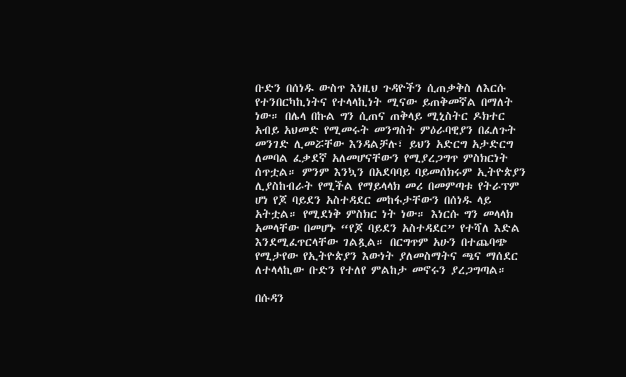ቡድን በሰነዱ ውስጥ እነዚህ ጉዳዮችን ሲጠቃቅስ ለእርሱ የተንበርካኪነትና የተላላኪነት ሚናው ይጠቅመኛል በማለት ነው። በሌላ በኩል ግን ሲጠና ጠቅላይ ሚኒስትር ዶክተር አብይ አህመድ የሚመሩት መንግስት ምዕራባዊያን በፈለጉት መንገድ ሊመሯቸው እንዳልቻሉ፣ ይህን አድርግ አታድርግ ለመባል ፈቃደኛ አለመሆናቸውን የሚያረጋግጥ ምስክርነት ሰጥቷል። ምንም እንኳን በአደባባይ ባይመሰክሩም ኢትዮጵያን ሊያስከብራት የሚችል የማይላላክ መሪ በመምጣቱ የትራፕም ሆነ የጆ ባይደን አስተዳደር መከፋታቸውን በሰነዱ ላይ አትቷል። የሚደነቅ ምስክር ነት ነው። እነርሱ ግን መላላክ አመላቸው በመሆኑ “የጆ ባይደን አስተዳደር” የተሻለ እድል እንደሚፈጥርላቸው ገልጿል። በርግጥም አሁን በተጨባጭ የሚታየው የኢትዮጵያን እውነት ያለመስማትና ጫና ማሰደር ለተላላኪው ቡድን የተለየ ምልከታ መኖሩን ያረጋግጣል።

በሱዳን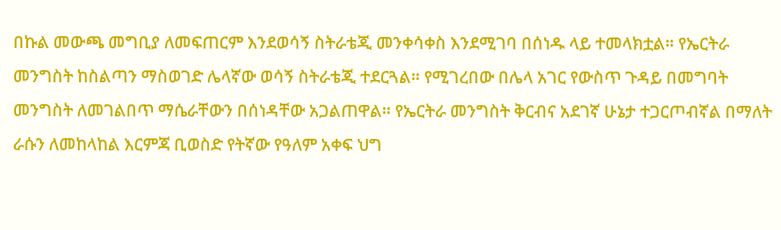በኩል መውጫ መግቢያ ለመፍጠርም እንደወሳኝ ስትራቴጂ መንቀሳቀስ እንደሚገባ በሰነዱ ላይ ተመላክቷል። የኤርትራ መንግስት ከስልጣን ማስወገድ ሌላኛው ወሳኝ ስትራቴጂ ተደርጓል። የሚገረበው በሌላ አገር የውስጥ ጉዳይ በመግባት መንግስት ለመገልበጥ ማሴራቸውን በሰነዳቸው አጋልጠዋል። የኤርትራ መንግስት ቅርብና አደገኛ ሁኔታ ተጋርጦብኛል በማለት ራሱን ለመከላከል እርምጃ ቢወስድ የትኛው የዓለም አቀፍ ህግ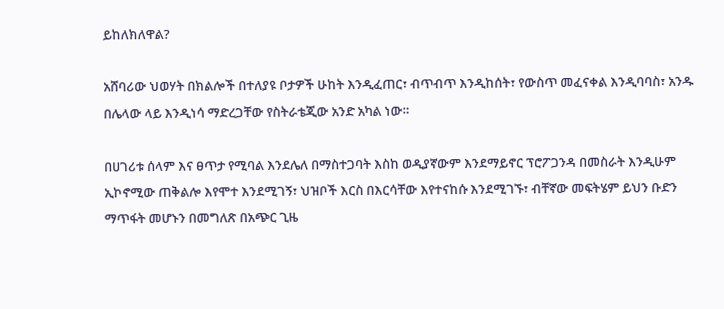ይከለክለዋል?

አሸባሪው ህወሃት በክልሎች በተለያዩ ቦታዎች ሁከት እንዲፈጠር፣ ብጥብጥ እንዲከሰት፣ የውስጥ መፈናቀል እንዲባባስ፣ አንዱ በሌላው ላይ እንዲነሳ ማድረጋቸው የስትራቴጂው አንድ አካል ነው።

በሀገሪቱ ሰላም እና ፀጥታ የሚባል እንደሌለ በማስተጋባት እስከ ወዲያኛውም እንደማይኖር ፕሮፖጋንዳ በመስራት እንዲሁም ኢኮኖሚው ጠቅልሎ እየሞተ እንደሚገኝ፣ ህዝቦች እርስ በእርሳቸው እየተናከሱ እንደሚገኙ፣ ብቸኛው መፍትሄም ይህን ቡድን ማጥፋት መሆኑን በመግለጽ በአጭር ጊዜ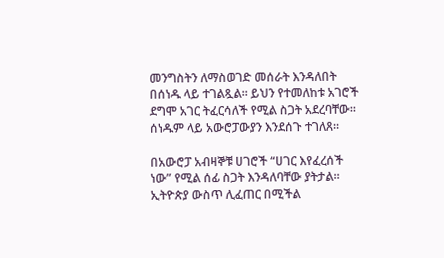መንግስትን ለማስወገድ መሰራት እንዳለበት በሰነዱ ላይ ተገልጿል። ይህን የተመለከቱ አገሮች ደግሞ አገር ትፈርሳለች የሚል ስጋት አደረባቸው። ሰነዱም ላይ አውሮፓውያን እንደሰጉ ተገለጸ።

በአውሮፓ አብዛኞቹ ሀገሮች “ሀገር እየፈረሰች ነው” የሚል ሰፊ ስጋት እንዳለባቸው ያትታል። ኢትዮጵያ ውስጥ ሊፈጠር በሚችል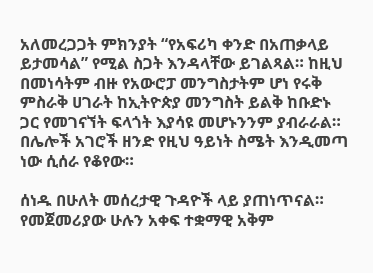አለመረጋጋት ምክንያት “የአፍሪካ ቀንድ በአጠቃላይ ይታመሳል” የሚል ስጋት እንዳላቸው ይገልጻል። ከዚህ በመነሳትም ብዙ የአውሮፓ መንግስታትም ሆነ የሩቅ ምስራቅ ሀገራት ከኢትዮጵያ መንግስት ይልቅ ከቡድኑ ጋር የመገናኘት ፍላጎት እያሳዩ መሆኑንንም ያብራራል። በሌሎች አገሮች ዘንድ የዚህ ዓይነት ስሜት እንዲመጣ ነው ሲሰራ የቆየው።

ሰነዱ በሁለት መሰረታዊ ጉዳዮች ላይ ያጠነጥናል። የመጀመሪያው ሁሉን አቀፍ ተቋማዊ አቅም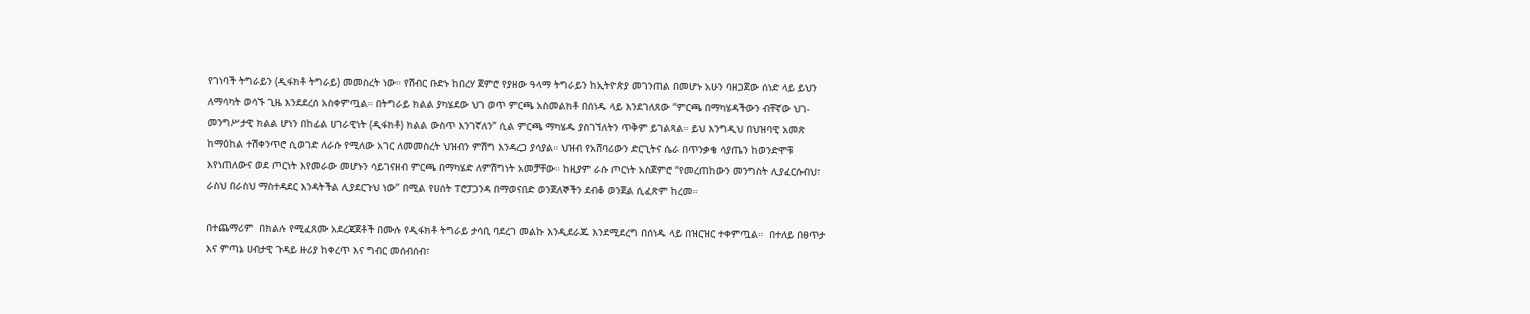የገነባች ትግራይን (ዲፋክቶ ትግራይ) መመስረት ነው። የሽብር ቡድኑ ከበረሃ ጀምሮ የያዘው ዓላማ ትግራይን ከኢትዮጵያ መገንጠል በመሆኑ አሁን ባዘጋጀው ሰነድ ላይ ይህን ለማሳካት ወሳኙ ጊዜ እንደደረሰ አስቀምጧል። በትግራይ ክልል ያካሄደው ህገ ወጥ ምርጫ አስመልክቶ በሰነዱ ላይ እንደገለጸው “ምርጫ በማካሄዳችውን ብቸኛው ህገ-መንግሥታዊ ክልል ሆነን በከፊል ሀገራዊነት (ዲፋክቶ) ክልል ውስጥ እንገኛለን” ሲል ምርጫ ማካሄዱ ያስገኘለትን ጥቅም ይገልጻል። ይህ እንግዲህ በህዝባዊ አመጽ ከማዕከል ተሽቀንጥሮ ሲወገድ ለራሱ የሚለው አገር ለመመስረት ህዝብን ምሽግ እንዳረጋ ያሳያል። ህዝብ የአሸባሪውን ድርጊትና ሴራ በጥንቃቄ ሳያጤን ከወንድሞቹ እየነጠለውና ወደ ጦርነት እየመራው መሆኑን ሳይገናዘብ ምርጫ በማካሄድ ለምሽግነት አመቻቸው። ከዚያም ራሱ ጦርነት አስጀምሮ “የመረጠከውን መንግስት ሊያፈርሱብህ፣ ራስህ በራስህ ማስተዳደር እንዳትችል ሊያደርጉህ ነው” በሚል የሀሰት ፐሮፓጋንዳ በማወናበድ ወንጀለኞችን ደብቆ ወንጀል ሲፈጽም ከረመ።

በተጨማሪም  በክልሉ የሚፈጸሙ አደረጃጀቶች በሙሉ የዲፋክቶ ትግራይ ታሳቢ ባደረገ መልኩ እንዲደራጁ እንደሚደረግ በሰነዱ ላይ በዝርዝር ተቀምጧል።  በተለይ በፀጥታ እና ምጣኔ ሀብታዊ ጉዳይ ዙሪያ ከቀረጥ እና ግብር መሰብሰብ፣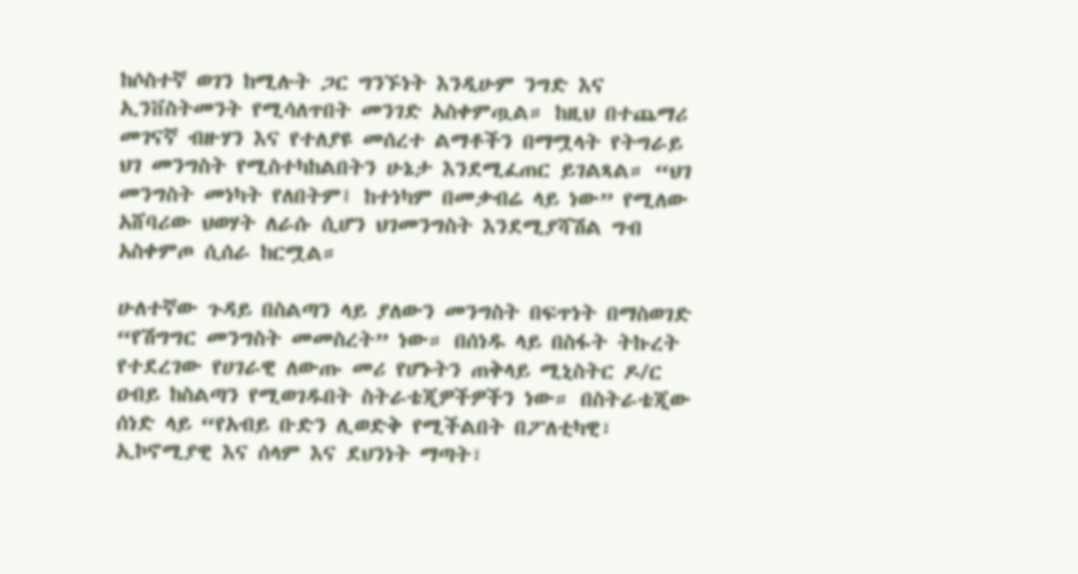ከሶስተኛ ወገን ከሚሉት ጋር ግንኙነት እንዲሁም ንግድ እና ኢንቨስትመንት የሚሳለጥበት መንገድ አስቀምጧል። ከዚህ በተጨማሪ መገናኛ ብዙሃን እና የተለያዩ መሰረተ ልማቶችን በማሟላት የትግራይ ህገ መንግስት የሚስተካከልበትን ሁኔታ እንደሚፈጠር ይገልጻል። “ህገ መንግስት መነካት የለበትም፤ ከተነካም በመቃብሬ ላይ ነው” የሚለው አሸባሪው ህወሃት ለራሱ ሲሆን ህገመንግስት እንደሚያሻሽል ግብ አስቀምጦ ሲሰራ ከርሟል።

ሁለተኛው ጉዳይ በስልጣን ላይ ያለውን መንግስት በፍጥነት በማስወገድ “የሽግግር መንግስት መመስረት” ነው። በሰነዱ ላይ በስፋት ትኩረት የተደረገው የሀገራዊ ለውጡ መሪ የሆኑትን ጠቅላይ ሚኒስትር ዶ/ር ዐብይ ከስልጣን የሚወገዱበት ስትራቴጂዎችዎችን ነው። በስትራቴጂው ሰነድ ላይ “የአብይ ቡድን ሊወድቅ የሚችልበት በፖለቲካዊ፣ ኢኮኖሚያዊ እና ሰላም እና ደህንነት ማጣት፣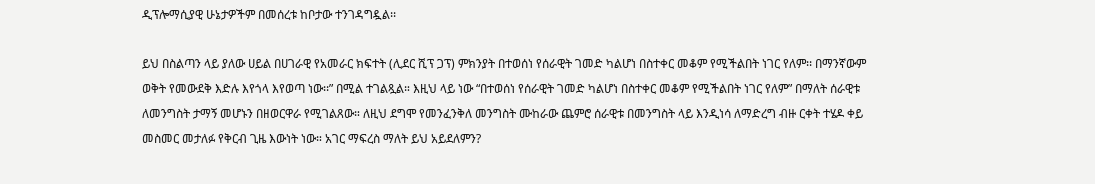ዲፕሎማሲያዊ ሁኔታዎችም በመሰረቱ ከቦታው ተንገዳግዷል፡፡

ይህ በስልጣን ላይ ያለው ሀይል በሀገራዊ የአመራር ክፍተት (ሊደር ሺፕ ጋፕ) ምክንያት በተወሰነ የሰራዊት ገመድ ካልሆነ በስተቀር መቆም የሚችልበት ነገር የለም፡፡ በማንኛውም ወቅት የመውደቅ እድሉ እየጎላ እየወጣ ነው፡፡” በሚል ተገልጿል። እዚህ ላይ ነው “በተወሰነ የሰራዊት ገመድ ካልሆነ በስተቀር መቆም የሚችልበት ነገር የለም” በማለት ሰራዊቱ ለመንግስት ታማኝ መሆኑን በዘወርዋራ የሚገልጸው። ለዚህ ደግሞ የመንፈንቅለ መንግስት ሙከራው ጨምሮ ሰራዊቱ በመንግስት ላይ እንዲነሳ ለማድረግ ብዙ ርቀት ተሄዶ ቀይ መስመር መታለፉ የቅርብ ጊዜ እውነት ነው። አገር ማፍረስ ማለት ይህ አይደለምን?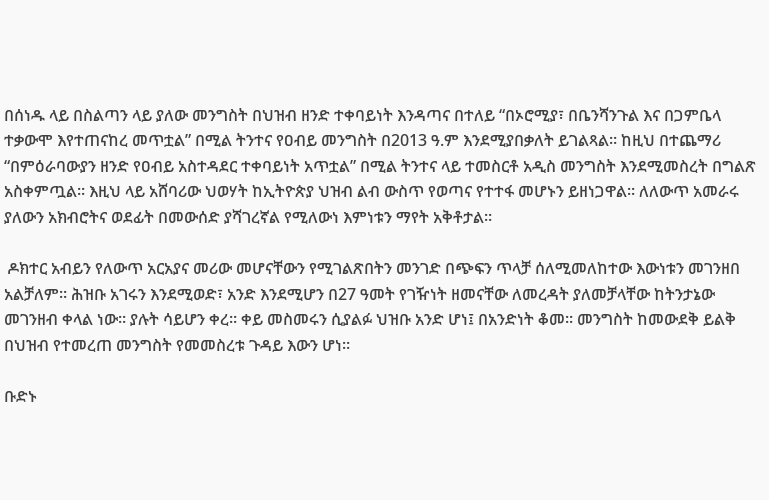በሰነዱ ላይ በስልጣን ላይ ያለው መንግስት በህዝብ ዘንድ ተቀባይነት እንዳጣና በተለይ “በኦሮሚያ፣ በቤንሻንጉል እና በጋምቤላ ተቃውሞ እየተጠናከረ መጥቷል” በሚል ትንተና የዐብይ መንግስት በ2013 ዓ.ም እንደሚያበቃለት ይገልጻል። ከዚህ በተጨማሪ “በምዕራባውያን ዘንድ የዐብይ አስተዳደር ተቀባይነት አጥቷል” በሚል ትንተና ላይ ተመስርቶ አዲስ መንግስት እንደሚመስረት በግልጽ አስቀምጧል። እዚህ ላይ አሸባሪው ህወሃት ከኢትዮጵያ ህዝብ ልብ ውስጥ የወጣና የተተፋ መሆኑን ይዘነጋዋል። ለለውጥ አመራሩ ያለውን አክብሮትና ወደፊት በመውሰድ ያሻገረኛል የሚለውነ እምነቱን ማየት አቅቶታል።

 ዶክተር አብይን የለውጥ አርአያና መሪው መሆናቸውን የሚገልጽበትን መንገድ በጭፍን ጥላቻ ሰለሚመለከተው እውነቱን መገንዘበ አልቻለም። ሕዝቡ አገሩን እንደሚወድ፣ አንድ እንደሚሆን በ27 ዓመት የገዥነት ዘመናቸው ለመረዳት ያለመቻላቸው ከትንታኔው መገንዘብ ቀላል ነው። ያሉት ሳይሆን ቀረ። ቀይ መስመሩን ሲያልፉ ህዝቡ አንድ ሆነ፤ በአንድነት ቆመ። መንግስት ከመውደቅ ይልቅ በህዝብ የተመረጠ መንግስት የመመስረቱ ጉዳይ እውን ሆነ።

ቡድኑ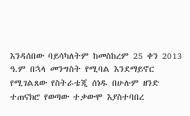እንዳሰበው ባይሳካለትም ከመስከረም 25 ቀን 2013 ዓ.ም በኋላ መንግስት የሚባል እንደማይኖር የሚገልጸው የስትራቴጂ ሰነዱ በሁሉም ዘንድ ተጠናክሮ የወጣው ተቃውሞ እያስተባበረ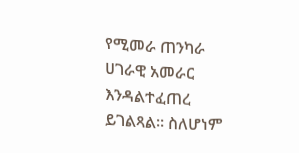የሚመራ ጠንካራ ሀገራዊ አመራር እንዳልተፈጠረ ይገልጻል። ስለሆነም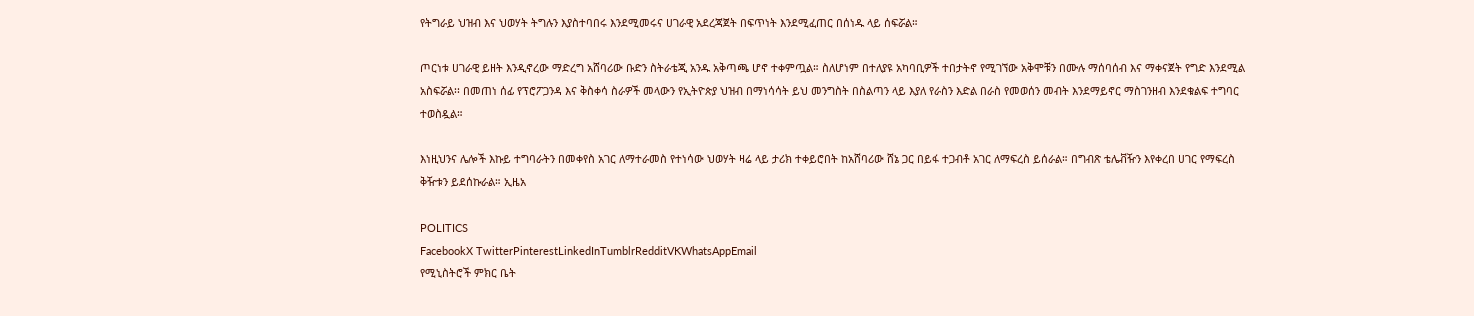የትግራይ ህዝብ እና ህወሃት ትግሉን እያስተባበሩ እንደሚመሩና ሀገራዊ አደረጃጀት በፍጥነት እንደሚፈጠር በሰነዱ ላይ ሰፍሯል።

ጦርነቱ ሀገራዊ ይዘት እንዲኖረው ማድረግ አሸባሪው ቡድን ስትራቴጂ አንዱ አቅጣጫ ሆኖ ተቀምጧል። ስለሆነም በተለያዩ አካባቢዎች ተበታትኖ የሚገኘው አቅሞቹን በሙሉ ማሰባሰብ እና ማቀናጀት የግድ እንደሚል አስፍሯል፡፡ በመጠነ ሰፊ የፕሮፖጋንዳ እና ቅስቀሳ ስራዎች መላውን የኢትዮጵያ ህዝብ በማነሳሳት ይህ መንግስት በስልጣን ላይ እያለ የራስን እድል በራስ የመወሰን መብት እንደማይኖር ማስገንዘብ እንደቁልፍ ተግባር ተወስዷል።

እነዚህንና ሌሎች እኩይ ተግባራትን በመቀየስ አገር ለማተራመስ የተነሳው ህወሃት ዛሬ ላይ ታሪክ ተቀይሮበት ከአሸባሪው ሸኔ ጋር በይፋ ተጋብቶ አገር ለማፍረስ ይሰራል። በግብጽ ቴሌቭዥን እየቀረበ ሀገር የማፍረስ ቅዥቱን ይደሰኩራል። ኢዜአ

POLITICS
FacebookX TwitterPinterestLinkedInTumblrRedditVKWhatsAppEmail
የሚኒስትሮች ምክር ቤት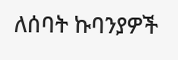ለሰባት ኩባንያዎች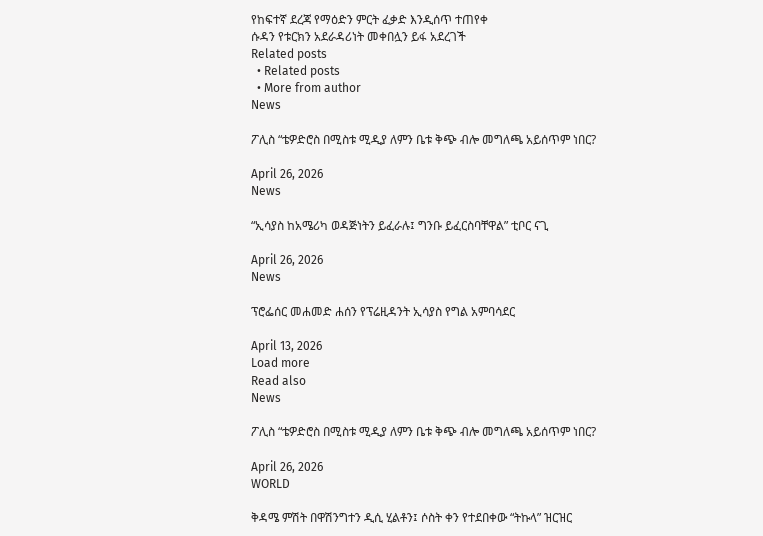የከፍተኛ ደረጃ የማዕድን ምርት ፈቃድ እንዲሰጥ ተጠየቀ
ሱዳን የቱርክን አደራዳሪነት መቀበሏን ይፋ አደረገች
Related posts
  • Related posts
  • More from author
News

ፖሊስ “ቴዎድሮስ በሚስቱ ሚዲያ ለምን ቤቱ ቅጭ ብሎ መግለጫ አይሰጥም ነበር?

April 26, 2026
News

“ኢሳያስ ከአሜሪካ ወዳጅነትን ይፈራሉ፤ ግንቡ ይፈርስባቸዋል” ቲቦር ናጊ

April 26, 2026
News

ፕሮፌሰር መሐመድ ሐሰን የፕሬዚዳንት ኢሳያስ የግል አምባሳደር

April 13, 2026
Load more
Read also
News

ፖሊስ “ቴዎድሮስ በሚስቱ ሚዲያ ለምን ቤቱ ቅጭ ብሎ መግለጫ አይሰጥም ነበር?

April 26, 2026
WORLD

ቅዳሜ ምሽት በዋሽንግተን ዲሲ ሂልቶን፤ ሶስት ቀን የተደበቀው “ትኩላ” ዝርዝር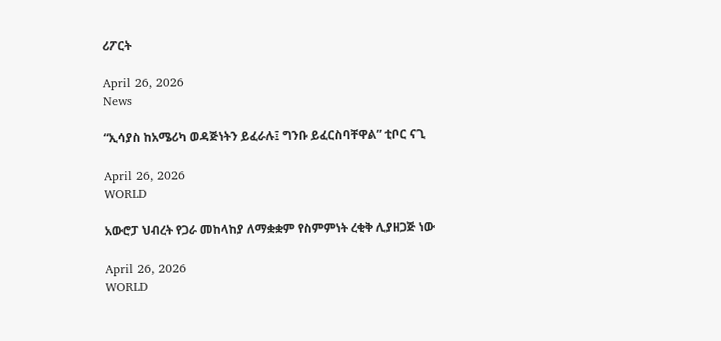ሪፖርት

April 26, 2026
News

“ኢሳያስ ከአሜሪካ ወዳጅነትን ይፈራሉ፤ ግንቡ ይፈርስባቸዋል” ቲቦር ናጊ

April 26, 2026
WORLD

አውሮፓ ህብረት የጋራ መከላከያ ለማቋቋም የስምምነት ረቂቅ ሊያዘጋጅ ነው

April 26, 2026
WORLD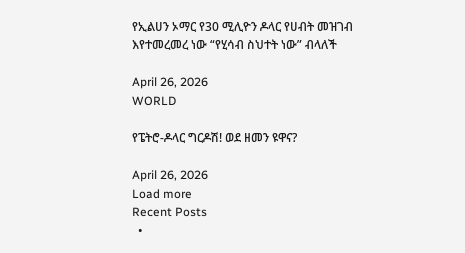የኢልሀን ኦማር የ30 ሚሊዮን ዶላር የሀብት መዝገብ እየተመረመረ ነው “የሂሳብ ስህተት ነው” ብላለች

April 26, 2026
WORLD

የፔትሮ-ዶላር ግርዶሽ! ወደ ዘመን ዩዋና?

April 26, 2026
Load more
Recent Posts
  •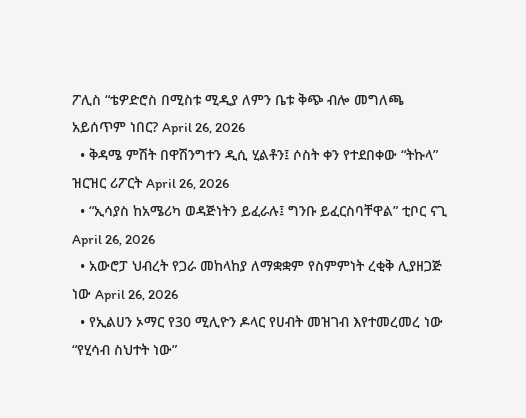ፖሊስ “ቴዎድሮስ በሚስቱ ሚዲያ ለምን ቤቱ ቅጭ ብሎ መግለጫ አይሰጥም ነበር? April 26, 2026
  • ቅዳሜ ምሽት በዋሽንግተን ዲሲ ሂልቶን፤ ሶስት ቀን የተደበቀው “ትኩላ” ዝርዝር ሪፖርት April 26, 2026
  • “ኢሳያስ ከአሜሪካ ወዳጅነትን ይፈራሉ፤ ግንቡ ይፈርስባቸዋል” ቲቦር ናጊ April 26, 2026
  • አውሮፓ ህብረት የጋራ መከላከያ ለማቋቋም የስምምነት ረቂቅ ሊያዘጋጅ ነው April 26, 2026
  • የኢልሀን ኦማር የ30 ሚሊዮን ዶላር የሀብት መዝገብ እየተመረመረ ነው “የሂሳብ ስህተት ነው”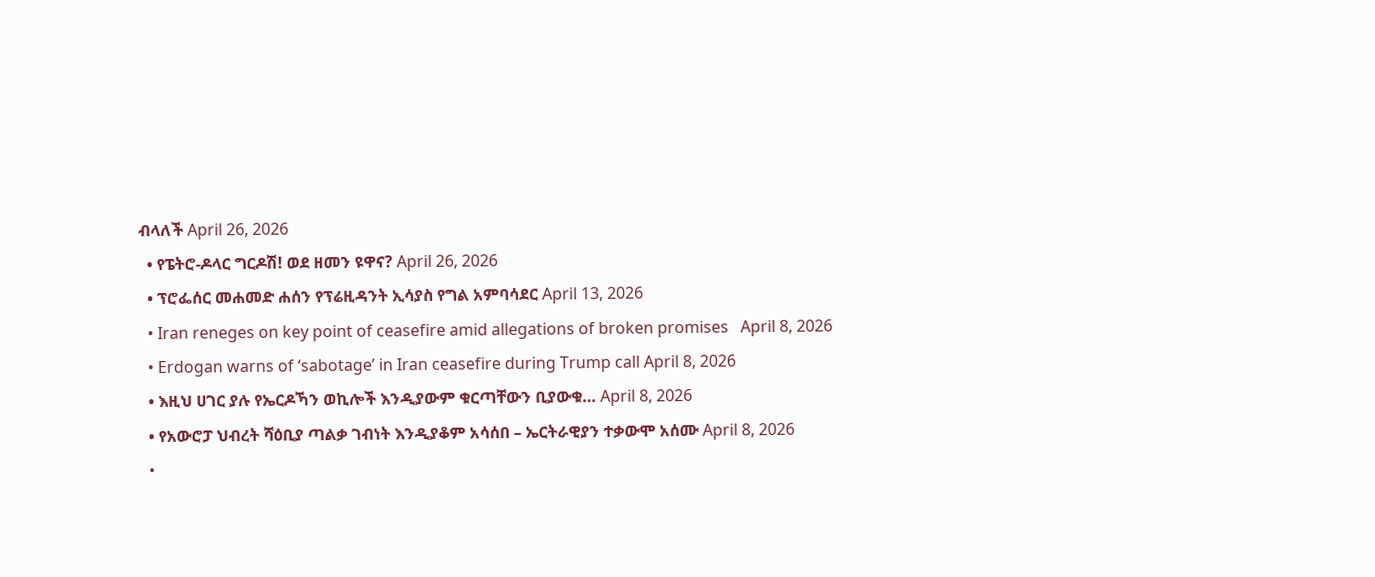ብላለች April 26, 2026
  • የፔትሮ-ዶላር ግርዶሽ! ወደ ዘመን ዩዋና? April 26, 2026
  • ፕሮፌሰር መሐመድ ሐሰን የፕሬዚዳንት ኢሳያስ የግል አምባሳደር April 13, 2026
  • Iran reneges on key point of ceasefire amid allegations of broken promises   April 8, 2026
  • Erdogan warns of ‘sabotage’ in Iran ceasefire during Trump call April 8, 2026
  • እዚህ ሀገር ያሉ የኤርዶኻን ወኪሎች እንዲያውም ቁርጣቸውን ቢያውቁ… April 8, 2026
  • የአውሮፓ ህብረት ሻዕቢያ ጣልቃ ገብነት እንዲያቆም አሳሰበ – ኤርትራዊያን ተቃውሞ አሰሙ April 8, 2026
  •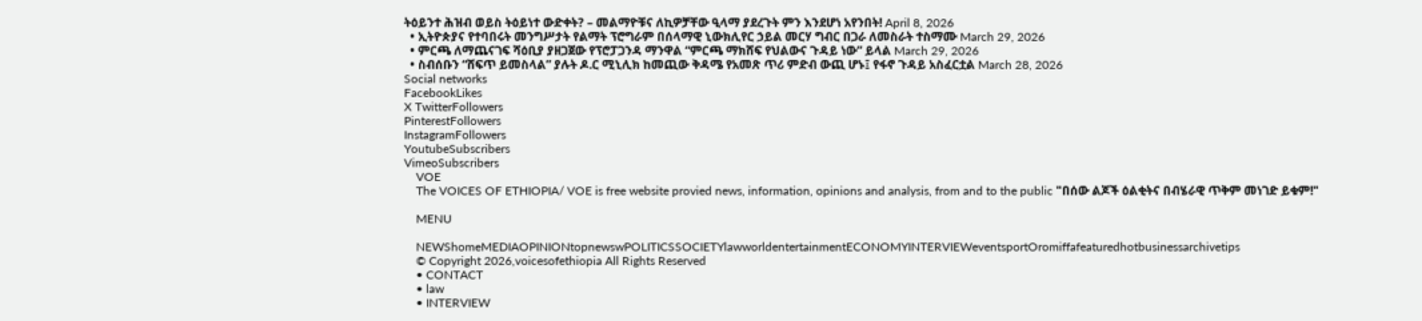ትዕይንተ ሕዝብ ወይስ ትዕይነተ ውድቀት? – መልማዮቹና ለኪዎቻቸው ዒላማ ያደረጉት ምን እንደሆነ አየንበት! April 8, 2026
  • ኢትዮጵያና የተባበሩት መንግሥታት የልማት ፕሮግራም በሰላማዊ ኒውክሊየር ኃይል መርሃ ግብር በጋራ ለመስራት ተስማሙ March 29, 2026
  • ምርጫ ለማጨናገፍ ሻዕቢያ ያዘጋጀው የፕሮፓጋንዳ ማንዋል “ምርጫ ማክሸፍ የህልውና ጉዳይ ነው” ይላል March 29, 2026
  • ስብሰቡን “ሸፍጥ ይመስላል” ያሉት ዶ.ር ሚኒሊክ ከመጪው ቅዳሜ የአመጽ ጥሪ ምድብ ውጪ ሆኑ፤ የፋኖ ጉዳይ አስፈርቷል March 28, 2026
Social networks
FacebookLikes
X TwitterFollowers
PinterestFollowers
InstagramFollowers
YoutubeSubscribers
VimeoSubscribers
    VOE
    The VOICES OF ETHIOPIA/ VOE is free website provied news, information, opinions and analysis, from and to the public "በሰው ልጆች ዕልቂትና በብሄራዊ ጥቅም መነገድ ይቁም!"

    MENU

    NEWShomeMEDIAOPINIONtopnewswPOLITICSSOCIETYlawworldentertainmentECONOMYINTERVIEWeventsportOromiffafeaturedhotbusinessarchivetips
    © Copyright 2026,voicesofethiopia All Rights Reserved
    • CONTACT
    • law
    • INTERVIEW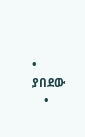• ያበደው
    •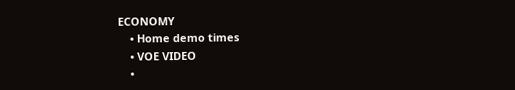ECONOMY
    • Home demo times
    • VOE VIDEO
    •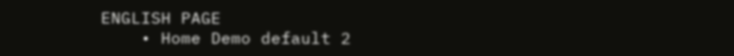ENGLISH PAGE
    • Home Demo default 2